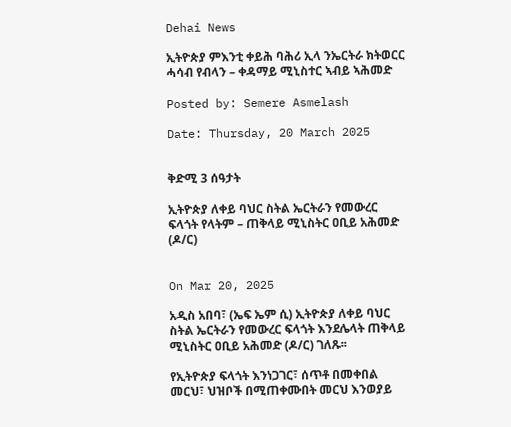Dehai News

ኢትዮጵያ ምእንቲ ቀይሕ ባሕሪ ኢላ ንኤርትራ ክትወርር ሓሳብ የብላን – ቀዳማይ ሚኒስተር ኣብይ ኣሕመድ

Posted by: Semere Asmelash

Date: Thursday, 20 March 2025


ቅድሚ 3 ሰዓታት

ኢትዮጵያ ለቀይ ባህር ስትል ኤርትራን የመውረር ፍላጎት የላትም – ጠቅላይ ሚኒስትር ዐቢይ አሕመድ (ዶ/ር)


On Mar 20, 2025

አዲስ አበባ፣ (ኤፍ ኤም ሲ) ኢትዮጵያ ለቀይ ባህር ስትል ኤርትራን የመውረር ፍላጎት እንደሌላት ጠቅላይ ሚኒስትር ዐቢይ አሕመድ (ዶ/ር) ገለጹ፡፡

የኢትዮጵያ ፍላጎት እንነጋገር፣ ሰጥቶ በመቀበል መርህ፣ ህዝቦች በሚጠቀሙበት መርህ እንወያይ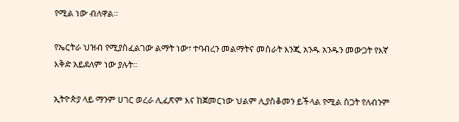የሚል ነው ብለዋል።

የኤርትራ ህዝብ የሚያስፈልገው ልማት ነው፣ ተባብረን መልማትና መስራት እንጂ አንዱ አንዱን መውጋት የእኛ እቅድ አይደለም ነው ያሉት፡፡

ኢትዮጵያ ላይ ማንም ሀገር ወረራ ሊፈጽም እና ከጀመርነው ህልም ሊያስቆመን ይችላል የሚል ስጋት የለብንም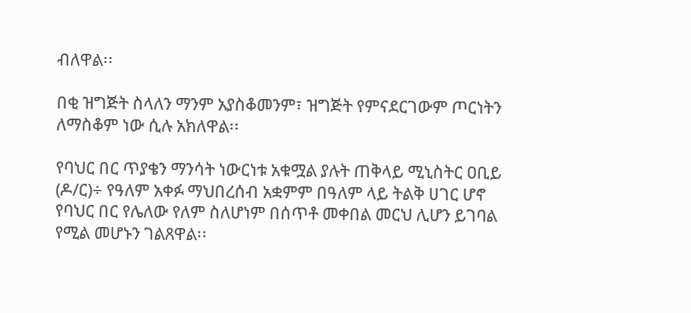ብለዋል፡፡

በቂ ዝግጅት ስላለን ማንም አያስቆመንም፣ ዝግጅት የምናደርገውም ጦርነትን ለማስቆም ነው ሲሉ አክለዋል፡፡

የባህር በር ጥያቄን ማንሳት ነውርነቱ አቁሟል ያሉት ጠቅላይ ሚኒስትር ዐቢይ (ዶ/ር)÷ የዓለም አቀፉ ማህበረሰብ አቋምም በዓለም ላይ ትልቅ ሀገር ሆኖ የባህር በር የሌለው የለም ስለሆነም በሰጥቶ መቀበል መርህ ሊሆን ይገባል የሚል መሆኑን ገልጸዋል፡፡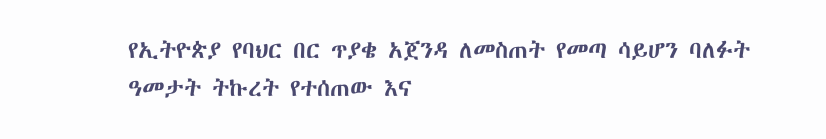የኢትዮጵያ የባህር በር ጥያቄ አጀንዳ ለመስጠት የመጣ ሳይሆን ባለፉት ዓመታት ትኩረት የተሰጠው እና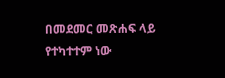በመደመር መጽሐፍ ላይ የተካተተም ነው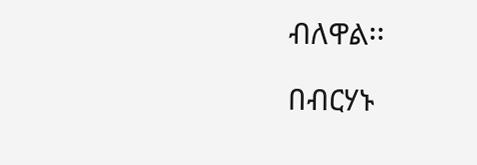ብለዋል፡፡

በብርሃኑ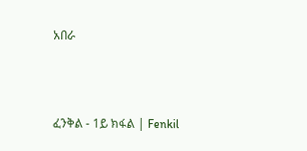አበራ



ፈንቅል - 1ይ ክፋል | Fenkil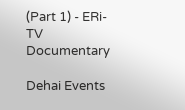(Part 1) - ERi-TV Documentary

Dehai Events